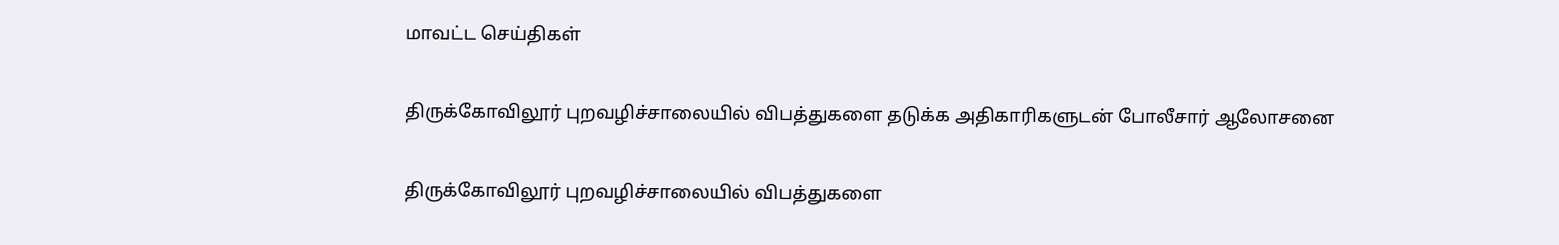மாவட்ட செய்திகள்

திருக்கோவிலூர் புறவழிச்சாலையில் விபத்துகளை தடுக்க அதிகாரிகளுடன் போலீசார் ஆலோசனை

திருக்கோவிலூர் புறவழிச்சாலையில் விபத்துகளை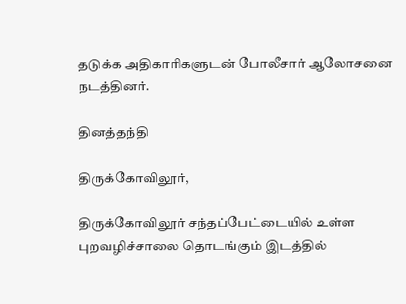தடுக்க அதிகாரிகளுடன் போலீசார் ஆலோசனை நடத்தினர்.

தினத்தந்தி

திருக்கோவிலூர்,

திருக்கோவிலூர் சந்தப்பேட்டையில் உள்ள புறவழிச்சாலை தொடங்கும் இடத்தில்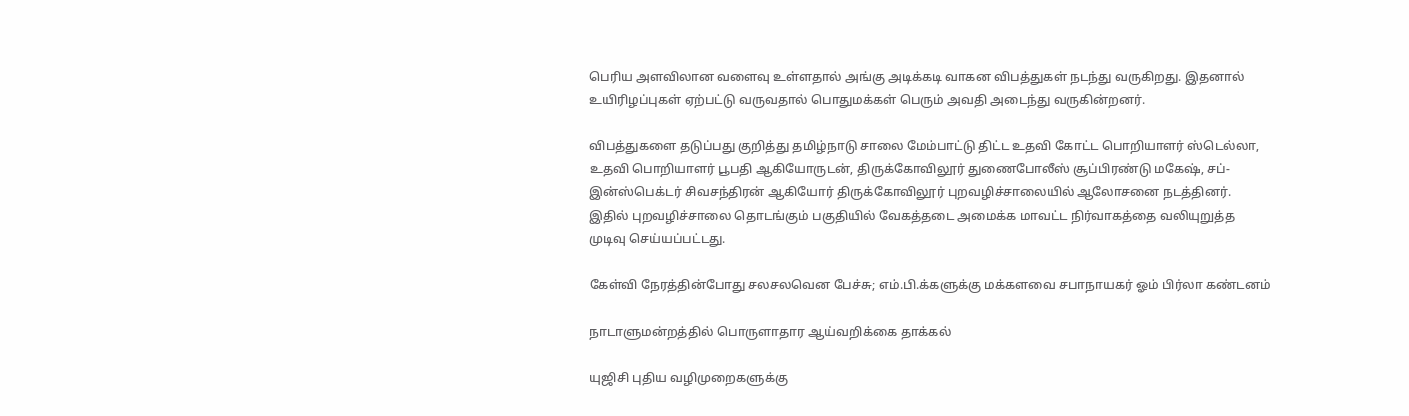பெரிய அளவிலான வளைவு உள்ளதால் அங்கு அடிக்கடி வாகன விபத்துகள் நடந்து வருகிறது. இதனால் உயிரிழப்புகள் ஏற்பட்டு வருவதால் பொதுமக்கள் பெரும் அவதி அடைந்து வருகின்றனர்.

விபத்துகளை தடுப்பது குறித்து தமிழ்நாடு சாலை மேம்பாட்டு திட்ட உதவி கோட்ட பொறியாளர் ஸ்டெல்லா, உதவி பொறியாளர் பூபதி ஆகியோருடன், திருக்கோவிலூர் துணைபோலீஸ் சூப்பிரண்டு மகேஷ், சப்-இன்ஸ்பெக்டர் சிவசந்திரன் ஆகியோர் திருக்கோவிலூர் புறவழிச்சாலையில் ஆலோசனை நடத்தினர். இதில் புறவழிச்சாலை தொடங்கும் பகுதியில் வேகத்தடை அமைக்க மாவட்ட நிர்வாகத்தை வலியுறுத்த முடிவு செய்யப்பட்டது.

கேள்வி நேரத்தின்போது சலசலவென பேச்சு; எம்.பி.க்களுக்கு மக்களவை சபாநாயகர் ஓம் பிர்லா கண்டனம்

நாடாளுமன்றத்தில் பொருளாதார ஆய்வறிக்கை தாக்கல்

யுஜிசி புதிய வழிமுறைகளுக்கு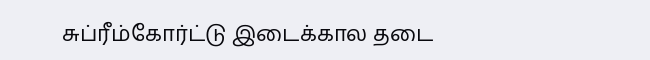சுப்ரீம்கோர்ட்டு இடைக்கால தடை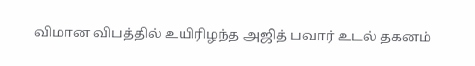விமான விபத்தில் உயிரிழந்த அஜித் பவார் உடல் தகனம்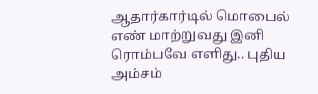ஆதார்கார்டில் மொபைல் எண் மாற்றுவது இனி ரொம்பவே எளிது.. புதிய அம்சம்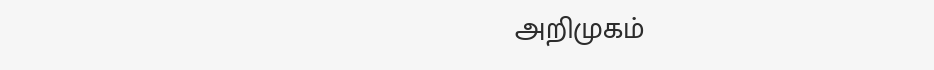அறிமுகம்